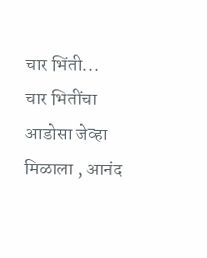चार भिंती...
चार भितींचा आडोसा जेव्हा मिळाला , आनंद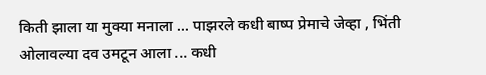किती झाला या मुक्या मनाला ... पाझरले कधी बाष्प प्रेमाचे जेव्हा , भिंती ओलावल्या दव उमटून आला ... कधी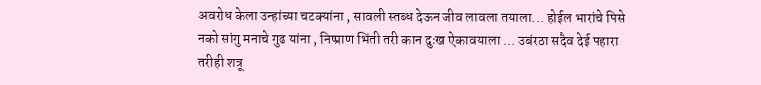अवरोध केला उन्हांच्या चटक्यांना , सावली स्तब्ध देऊन जीव लावला तयाला... होईल भारांचे पिसे नको सांगु मनाचे गुढ यांना , निष्प्राण भिंती तरी कान दुःख ऐकावयाला ... उबंरठा सदैव देई पहारा तरीही शत्रू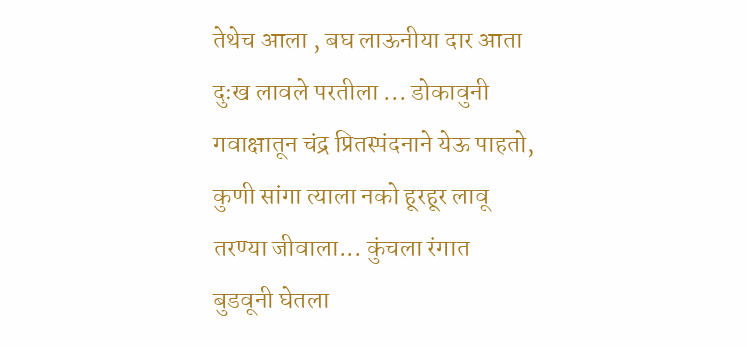तेथेच आला , बघ लाऊनीया दार आता दुःख लावले परतीला ... डोकावुनी गवाक्षातून चंद्र प्रितस्पंदनाने येऊ पाहतो, कुणी सांगा त्याला नको हूरहूर लावू तरण्या जीवाला... कुंचला रंगात बुडवूनी घेतला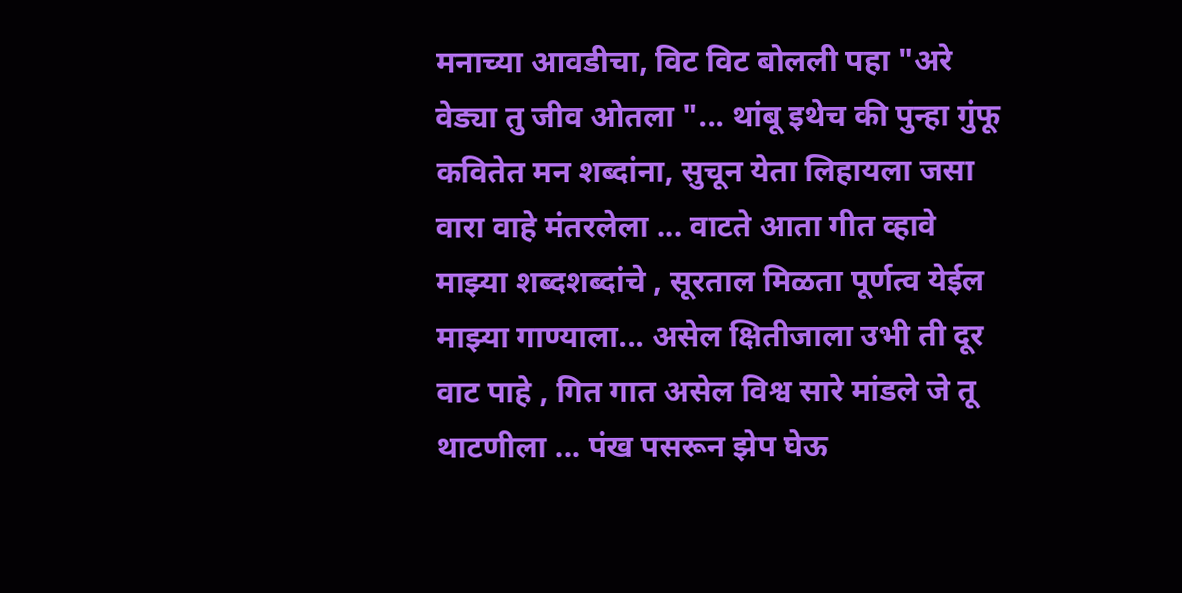मनाच्या आवडीचा, विट विट बोलली पहा "अरे वेड्या तु जीव ओतला "... थांबू इथेच की पुन्हा गुंफू कवितेत मन शब्दांना, सुचून येता लिहायला जसा वारा वाहे मंतरलेला ... वाटते आता गीत व्हावे माझ्या शब्दशब्दांचे , सूरताल मिळता पूर्णत्व येईल माझ्या गाण्याला... असेल क्षितीजाला उभी ती दूर वाट पाहे , गित गात असेल विश्व सारे मांडले जे तू थाटणीला ... पंख पसरून झेप घेऊ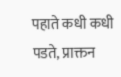पहाते कधी कधी पडते, प्राक्तन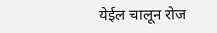येईल चालून रोज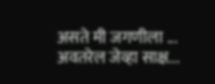असते मी जगणीला ... अवतरेल जेव्हा साक्ष...